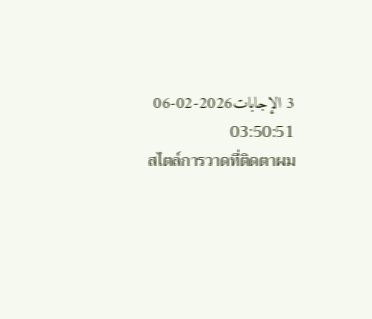3 الإجابات2026-02-06 03:50:51
สไตล์การวาดที่ติดตาผม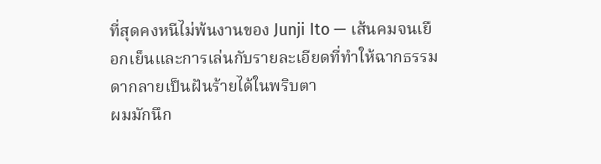ที่สุดคงหนีไม่พ้นงานของ Junji Ito — เส้นคมจนเยือกเย็นและการเล่นกับรายละเอียดที่ทำให้ฉากธรรมดากลายเป็นฝันร้ายได้ในพริบตา
ผมมักนึก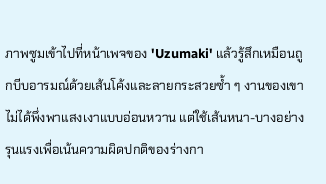ภาพซูมเข้าไปที่หน้าเพจของ 'Uzumaki' แล้วรู้สึกเหมือนถูกบีบอารมณ์ด้วยเส้นโค้งและลายกระสวยซ้ำ ๆ งานของเขาไม่ได้พึ่งพาแสงเงาแบบอ่อนหวาน แต่ใช้เส้นหนา-บางอย่างรุนแรงเพื่อเน้นความผิดปกติของร่างกา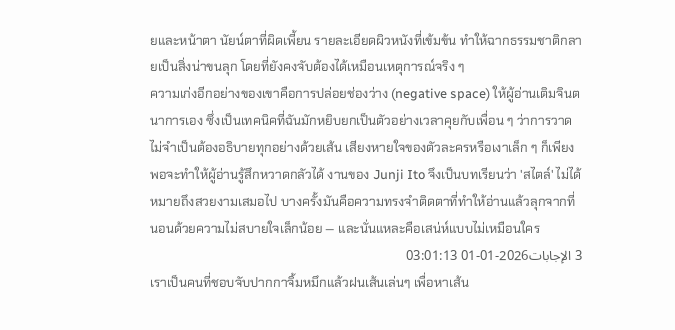ยและหน้าตา นัยน์ตาที่ผิดเพี้ยน รายละเอียดผิวหนังที่เข้มข้น ทำให้ฉากธรรมชาติกลายเป็นสิ่งน่าขนลุก โดยที่ยังคงจับต้องได้เหมือนเหตุการณ์จริง ๆ
ความเก่งอีกอย่างของเขาคือการปล่อยช่องว่าง (negative space) ให้ผู้อ่านเติมจินตนาการเอง ซึ่งเป็นเทคนิคที่ฉันมักหยิบยกเป็นตัวอย่างเวลาคุยกับเพื่อน ๆ ว่าการวาดไม่จำเป็นต้องอธิบายทุกอย่างด้วยเส้น เสียงหายใจของตัวละครหรือเงาเล็ก ๆ ก็เพียงพอจะทำให้ผู้อ่านรู้สึกหวาดกลัวได้ งานของ Junji Ito จึงเป็นบทเรียนว่า 'สไตล์' ไม่ได้หมายถึงสวยงามเสมอไป บางครั้งมันคือความทรงจำติดตาที่ทำให้อ่านแล้วลุกจากที่นอนด้วยความไม่สบายใจเล็กน้อย — และนั่นแหละคือเสน่ห์แบบไม่เหมือนใคร
3 الإجابات2026-01-01 03:01:13
เราเป็นคนที่ชอบจับปากกาจิ้มหมึกแล้วฝนเส้นเล่นๆ เพื่อหาเส้น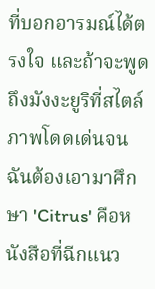ที่บอกอารมณ์ได้ตรงใจ และถ้าจะพูดถึงมังงะยูริที่สไตล์ภาพโดดเด่นจนฉันต้องเอามาศึกษา 'Citrus' คือหนังสือที่ฉีกแนว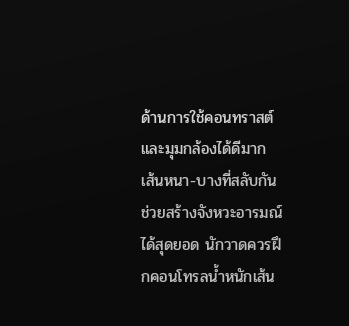ด้านการใช้คอนทราสต์และมุมกล้องได้ดีมาก
เส้นหนา-บางที่สลับกันช่วยสร้างจังหวะอารมณ์ได้สุดยอด นักวาดควรฝึกคอนโทรลน้ำหนักเส้น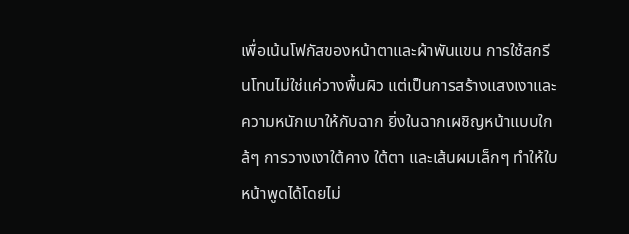เพื่อเน้นโฟกัสของหน้าตาและผ้าพันแขน การใช้สกรีนโทนไม่ใช่แค่วางพื้นผิว แต่เป็นการสร้างแสงเงาและความหนักเบาให้กับฉาก ยิ่งในฉากเผชิญหน้าแบบใกล้ๆ การวางเงาใต้คาง ใต้ตา และเส้นผมเล็กๆ ทำให้ใบหน้าพูดได้โดยไม่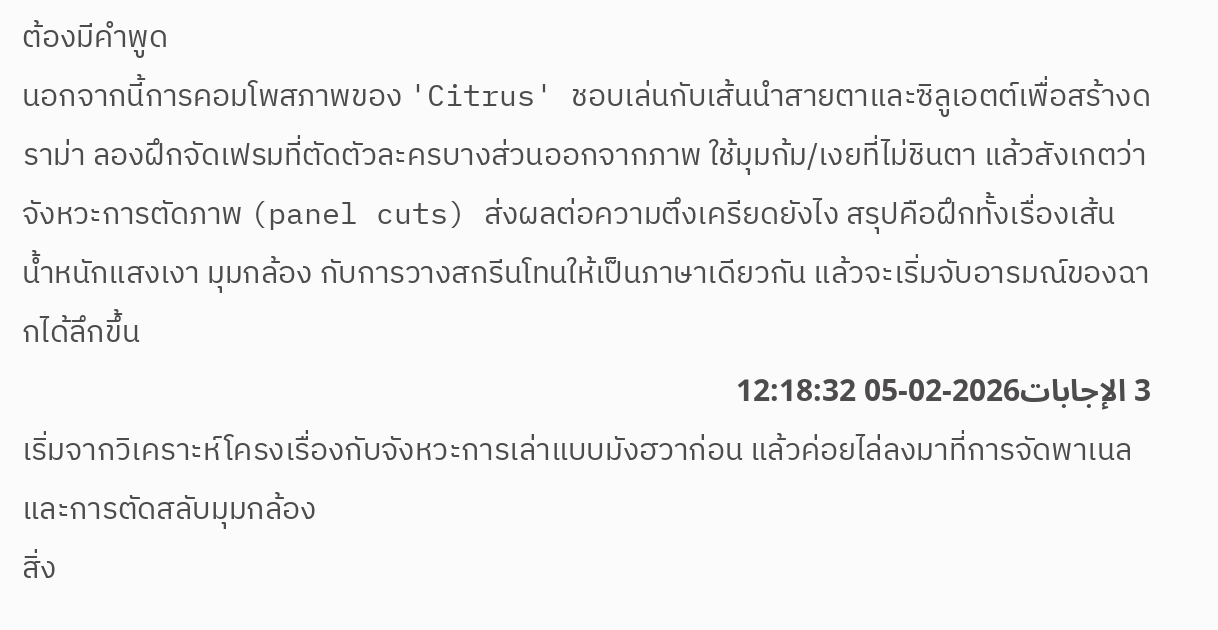ต้องมีคำพูด
นอกจากนี้การคอมโพสภาพของ 'Citrus' ชอบเล่นกับเส้นนำสายตาและซิลูเอตต์เพื่อสร้างดราม่า ลองฝึกจัดเฟรมที่ตัดตัวละครบางส่วนออกจากภาพ ใช้มุมก้ม/เงยที่ไม่ชินตา แล้วสังเกตว่าจังหวะการตัดภาพ (panel cuts) ส่งผลต่อความตึงเครียดยังไง สรุปคือฝึกทั้งเรื่องเส้น น้ำหนักแสงเงา มุมกล้อง กับการวางสกรีนโทนให้เป็นภาษาเดียวกัน แล้วจะเริ่มจับอารมณ์ของฉากได้ลึกขึ้น
3 الإجابات2026-02-05 12:18:32
เริ่มจากวิเคราะห์โครงเรื่องกับจังหวะการเล่าแบบมังฮวาก่อน แล้วค่อยไล่ลงมาที่การจัดพาเนลและการตัดสลับมุมกล้อง
สิ่ง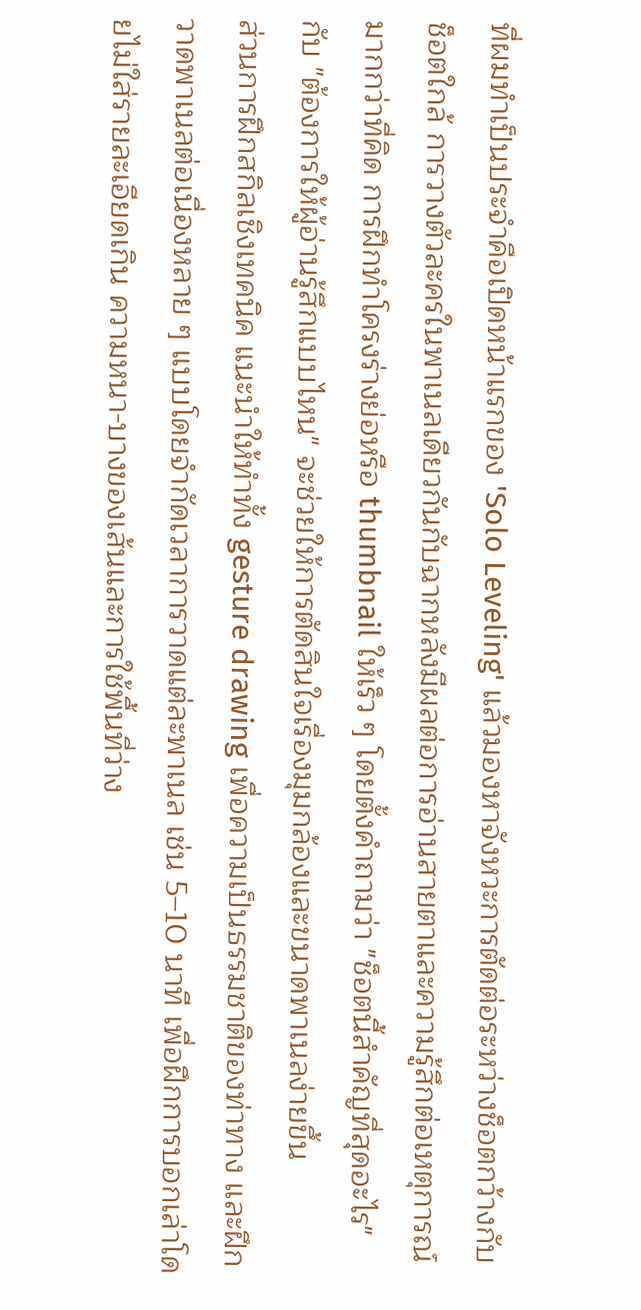ที่ผมทำเป็นประจำคือเปิดหน้าแรกของ 'Solo Leveling' แล้วมองหาจังหวะการตัดต่อระหว่างช็อตกว้างกับช็อตใกล้ การวางตัวละครในพาเนลเดียวกันกับฉากหลังมีผลต่อการอ่านสายตาและความรู้สึกต่อเหตุการณ์มากกว่าที่คิด การฝึกทำโครงร่างย่อหรือ thumbnail ให้เร็ว ๆ โดยตั้งคำถามว่า "ช็อตนี้สำคัญที่สุดอะไร" กับ "ต้องการให้ผู้อ่านรู้สึกแบบไหน" จะช่วยให้การตัดสินใจเรื่องมุมกล้องและขนาดพาเนลง่ายขึ้น
ส่วนการฝึกสกิลเชิงเทคนิค แนะนำให้ทำทั้ง gesture drawing เพื่อความเป็นธรรมชาติของท่าทาง และฝึกวาดพาเนลต่อเนื่องหลาย ๆ แบบโดยจำกัดเวลาการวาดแต่ละพาเนล เช่น 5–10 นาที เพื่อฝึกการบอกเล่าโดยไม่ใส่รายละเอียดเกิน ความหนา-บางของเส้นและการใช้พื้นที่ว่าง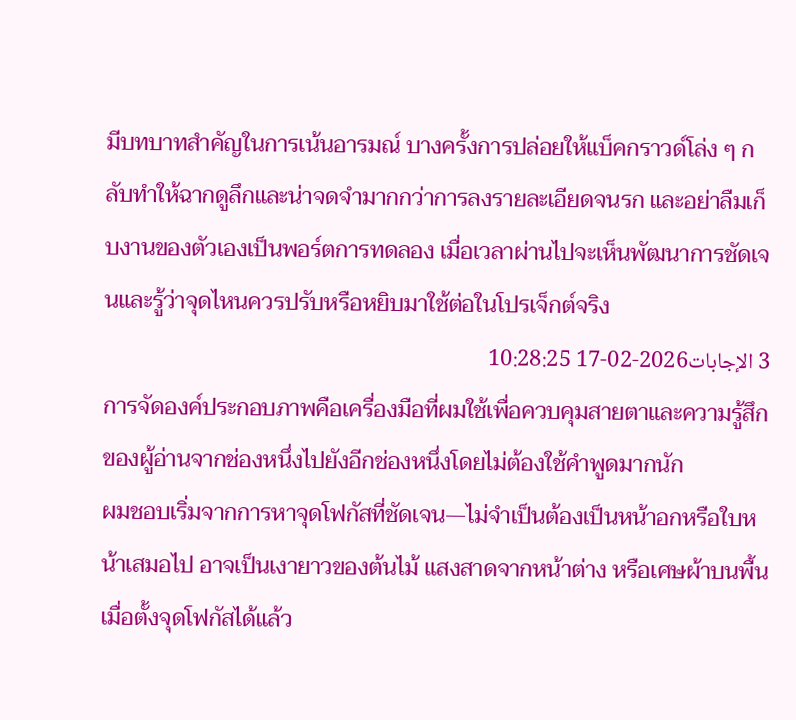มีบทบาทสำคัญในการเน้นอารมณ์ บางครั้งการปล่อยให้แบ็คกราวด์โล่ง ๆ กลับทำให้ฉากดูลึกและน่าจดจำมากกว่าการลงรายละเอียดจนรก และอย่าลืมเก็บงานของตัวเองเป็นพอร์ตการทดลอง เมื่อเวลาผ่านไปจะเห็นพัฒนาการชัดเจนและรู้ว่าจุดไหนควรปรับหรือหยิบมาใช้ต่อในโปรเจ็กต์จริง
3 الإجابات2026-02-17 10:28:25
การจัดองค์ประกอบภาพคือเครื่องมือที่ผมใช้เพื่อควบคุมสายตาและความรู้สึกของผู้อ่านจากช่องหนึ่งไปยังอีกช่องหนึ่งโดยไม่ต้องใช้คำพูดมากนัก
ผมชอบเริ่มจากการหาจุดโฟกัสที่ชัดเจน—ไม่จำเป็นต้องเป็นหน้าอกหรือใบหน้าเสมอไป อาจเป็นเงายาวของต้นไม้ แสงสาดจากหน้าต่าง หรือเศษผ้าบนพื้น เมื่อตั้งจุดโฟกัสได้แล้ว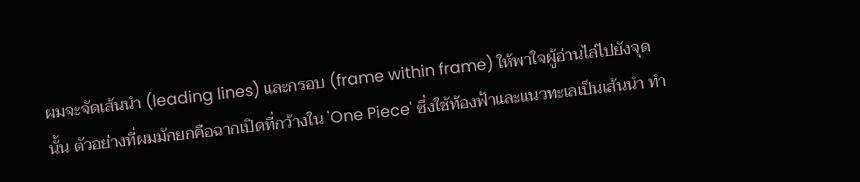ผมจะจัดเส้นนำ (leading lines) และกรอบ (frame within frame) ให้พาใจผู้อ่านไล่ไปยังจุดนั้น ตัวอย่างที่ผมมักยกคือฉากเปิดที่กว้างใน 'One Piece' ซึ่งใช้ท้องฟ้าและแนวทะเลเป็นเส้นนำ ทำ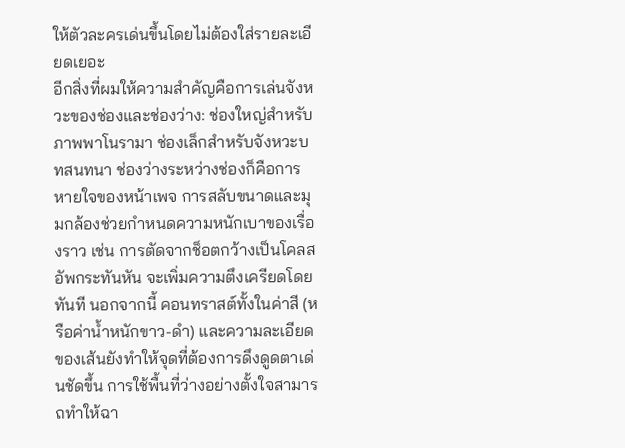ให้ตัวละครเด่นขึ้นโดยไม่ต้องใส่รายละเอียดเยอะ
อีกสิ่งที่ผมให้ความสำคัญคือการเล่นจังหวะของช่องและช่องว่าง: ช่องใหญ่สำหรับภาพพาโนรามา ช่องเล็กสำหรับจังหวะบทสนทนา ช่องว่างระหว่างช่องก็คือการหายใจของหน้าเพจ การสลับขนาดและมุมกล้องช่วยกำหนดความหนักเบาของเรื่องราว เช่น การตัดจากช็อตกว้างเป็นโคลสอัพกระทันหัน จะเพิ่มความตึงเครียดโดยทันที นอกจากนี้ คอนทราสต์ทั้งในค่าสี (หรือค่าน้ำหนักขาว-ดำ) และความละเอียดของเส้นยังทำให้จุดที่ต้องการดึงดูดตาเด่นชัดขึ้น การใช้พื้นที่ว่างอย่างตั้งใจสามารถทำให้ฉา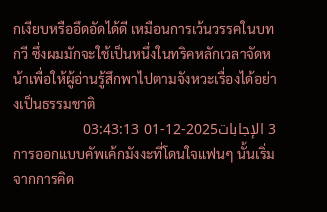กเงียบหรืออึดอัดได้ดี เหมือนการเว้นวรรคในบทกวี ซึ่งผมมักจะใช้เป็นหนึ่งในทริคหลักเวลาจัดหน้าเพื่อให้ผู้อ่านรู้สึกพาไปตามจังหวะเรื่องได้อย่างเป็นธรรมชาติ
3 الإجابات2025-12-01 03:43:13
การออกแบบคัพเค้กมังงะที่โดนใจแฟนๆ นั้นเริ่มจากการคิด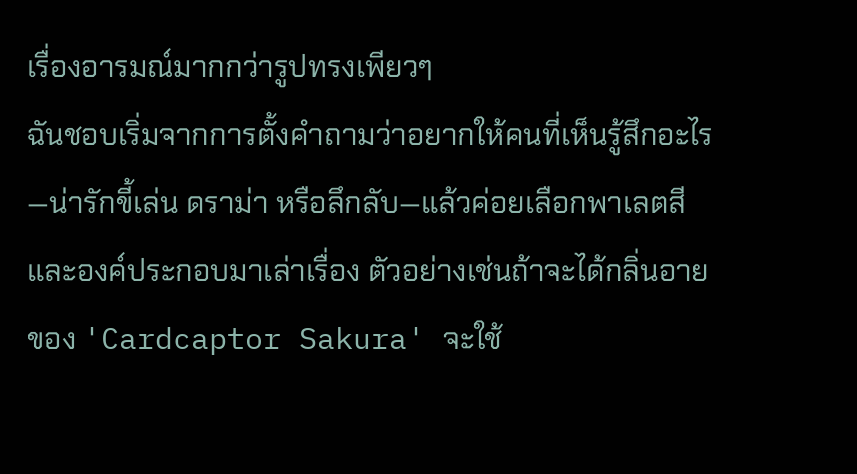เรื่องอารมณ์มากกว่ารูปทรงเพียวๆ
ฉันชอบเริ่มจากการตั้งคำถามว่าอยากให้คนที่เห็นรู้สึกอะไร—น่ารักขี้เล่น ดราม่า หรือลึกลับ—แล้วค่อยเลือกพาเลตสีและองค์ประกอบมาเล่าเรื่อง ตัวอย่างเช่นถ้าจะได้กลิ่นอายของ 'Cardcaptor Sakura' จะใช้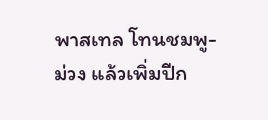พาสเทล โทนชมพู-ม่วง แล้วเพิ่มปีก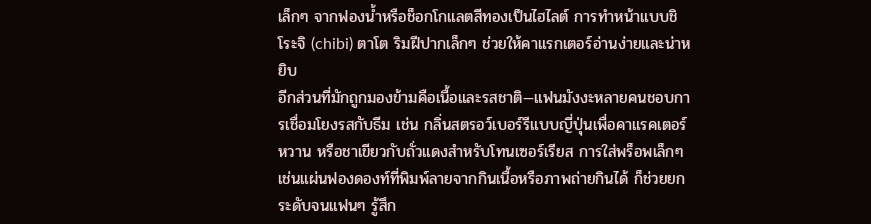เล็กๆ จากฟองน้ำหรือช็อกโกแลตสีทองเป็นไฮไลต์ การทำหน้าแบบชิโระจิ (chibi) ตาโต ริมฝีปากเล็กๆ ช่วยให้คาแรกเตอร์อ่านง่ายและน่าหยิบ
อีกส่วนที่มักถูกมองข้ามคือเนื้อและรสชาติ—แฟนมังงะหลายคนชอบการเชื่อมโยงรสกับธีม เช่น กลิ่นสตรอว์เบอร์รีแบบญี่ปุ่นเพื่อคาแรคเตอร์หวาน หรือชาเขียวกับถั่วแดงสำหรับโทนเซอร์เรียส การใส่พร็อพเล็กๆ เช่นแผ่นฟองดองท์ที่พิมพ์ลายจากกินเนื้อหรือภาพถ่ายกินได้ ก็ช่วยยกระดับจนแฟนๆ รู้สึก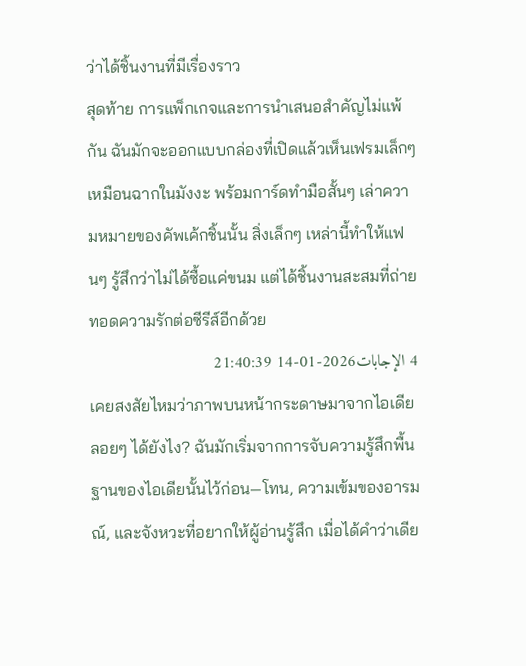ว่าได้ชิ้นงานที่มีเรื่องราว
สุดท้าย การแพ็กเกจและการนำเสนอสำคัญไม่แพ้กัน ฉันมักจะออกแบบกล่องที่เปิดแล้วเห็นเฟรมเล็กๆ เหมือนฉากในมังงะ พร้อมการ์ดทำมือสั้นๆ เล่าความหมายของคัพเค้กชิ้นนั้น สิ่งเล็กๆ เหล่านี้ทำให้แฟนๆ รู้สึกว่าไม่ได้ซื้อแค่ขนม แต่ได้ชิ้นงานสะสมที่ถ่ายทอดความรักต่อซีรีส์อีกด้วย
4 الإجابات2026-01-14 21:40:39
เคยสงสัยไหมว่าภาพบนหน้ากระดาษมาจากไอเดียลอยๆ ได้ยังไง? ฉันมักเริ่มจากการจับความรู้สึกพื้นฐานของไอเดียนั้นไว้ก่อน—โทน, ความเข้มของอารมณ์, และจังหวะที่อยากให้ผู้อ่านรู้สึก เมื่อได้คำว่าเดีย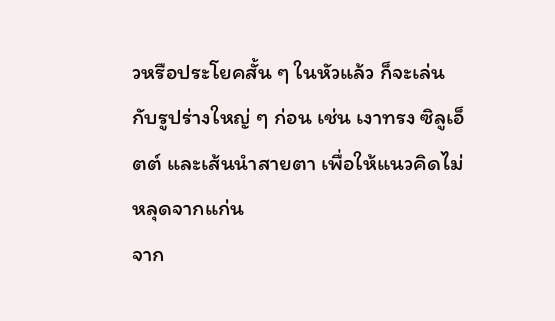วหรือประโยคสั้น ๆ ในหัวแล้ว ก็จะเล่นกับรูปร่างใหญ่ ๆ ก่อน เช่น เงาทรง ซิลูเอ็ตต์ และเส้นนำสายตา เพื่อให้แนวคิดไม่หลุดจากแก่น
จาก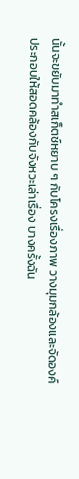นั้นจะขยับมาทำสเก็ตช์หยาบ ๆ กับโครงเรื่องภาพ วางมุมกล้องและจัดองค์ประกอบให้สอดคล้องกับจังหวะเล่าเรื่อง บางครั้งฉัน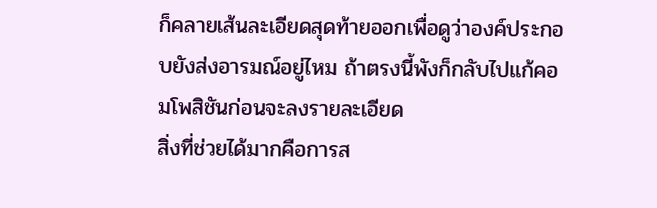ก็คลายเส้นละเอียดสุดท้ายออกเพื่อดูว่าองค์ประกอบยังส่งอารมณ์อยู่ไหม ถ้าตรงนี้พังก็กลับไปแก้คอมโพสิชันก่อนจะลงรายละเอียด
สิ่งที่ช่วยได้มากคือการส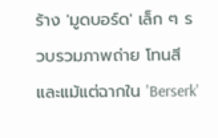ร้าง 'มูดบอร์ด' เล็ก ๆ รวบรวมภาพถ่าย โทนสี และแม้แต่ฉากใน 'Berserk'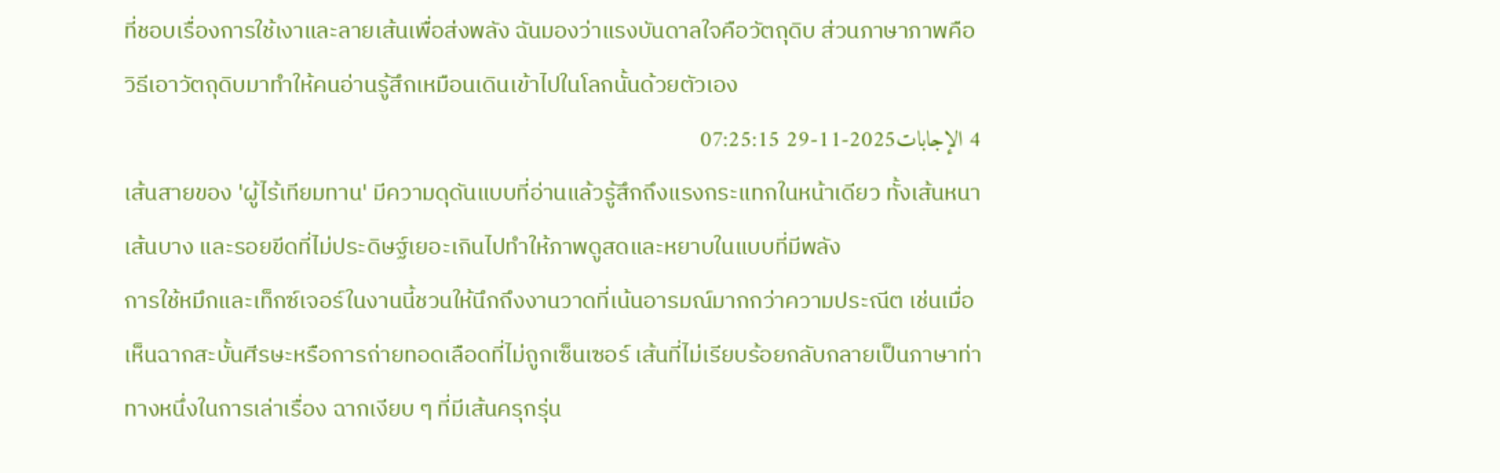ที่ชอบเรื่องการใช้เงาและลายเส้นเพื่อส่งพลัง ฉันมองว่าแรงบันดาลใจคือวัตถุดิบ ส่วนภาษาภาพคือวิธีเอาวัตถุดิบมาทำให้คนอ่านรู้สึกเหมือนเดินเข้าไปในโลกนั้นด้วยตัวเอง
4 الإجابات2025-11-29 07:25:15
เส้นสายของ 'ผู้ไร้เทียมทาน' มีความดุดันแบบที่อ่านแล้วรู้สึกถึงแรงกระแทกในหน้าเดียว ทั้งเส้นหนา เส้นบาง และรอยขีดที่ไม่ประดิษฐ์เยอะเกินไปทำให้ภาพดูสดและหยาบในแบบที่มีพลัง
การใช้หมึกและเท็กซ์เจอร์ในงานนี้ชวนให้นึกถึงงานวาดที่เน้นอารมณ์มากกว่าความประณีต เช่นเมื่อเห็นฉากสะบั้นศีรษะหรือการถ่ายทอดเลือดที่ไม่ถูกเซ็นเซอร์ เส้นที่ไม่เรียบร้อยกลับกลายเป็นภาษาท่าทางหนึ่งในการเล่าเรื่อง ฉากเงียบ ๆ ที่มีเส้นครุกรุ่น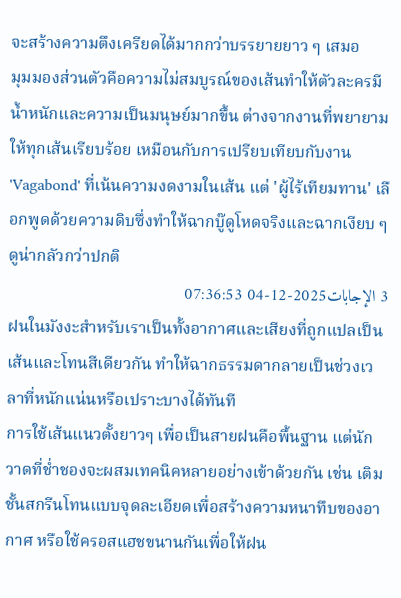จะสร้างความตึงเครียดได้มากกว่าบรรยายยาว ๆ เสมอ
มุมมองส่วนตัวคือความไม่สมบูรณ์ของเส้นทำให้ตัวละครมีน้ำหนักและความเป็นมนุษย์มากขึ้น ต่างจากงานที่พยายามให้ทุกเส้นเรียบร้อย เหมือนกับการเปรียบเทียบกับงาน 'Vagabond' ที่เน้นความงดงามในเส้น แต่ 'ผู้ไร้เทียมทาน' เลือกพูดด้วยความดิบซึ่งทำให้ฉากบู๊ดูโหดจริงและฉากเงียบ ๆ ดูน่ากลัวกว่าปกติ
3 الإجابات2025-12-04 07:36:53
ฝนในมังงะสำหรับเราเป็นทั้งอากาศและเสียงที่ถูกแปลเป็นเส้นและโทนสีเดียวกัน ทำให้ฉากธรรมดากลายเป็นช่วงเวลาที่หนักแน่นหรือเปราะบางได้ทันที
การใช้เส้นแนวตั้งยาวๆ เพื่อเป็นสายฝนคือพื้นฐาน แต่นักวาดที่ช่ำชองจะผสมเทคนิคหลายอย่างเข้าด้วยกัน เช่น เติมชั้นสกรีนโทนแบบจุดละเอียดเพื่อสร้างความหนาทึบของอากาศ หรือใช้ครอสแฮชขนานกันเพื่อให้ฝน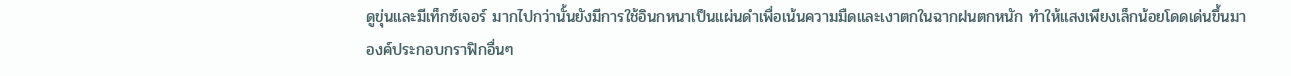ดูขุ่นและมีเท็กซ์เจอร์ มากไปกว่านั้นยังมีการใช้อินกหนาเป็นแผ่นดำเพื่อเน้นความมืดและเงาตกในฉากฝนตกหนัก ทำให้แสงเพียงเล็กน้อยโดดเด่นขึ้นมา
องค์ประกอบกราฟิกอื่นๆ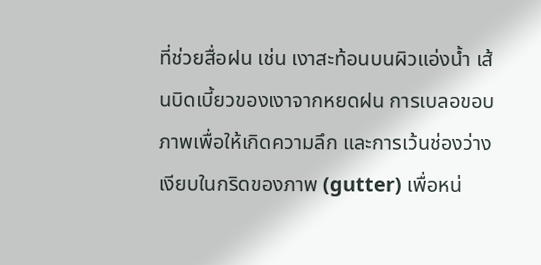ที่ช่วยสื่อฝน เช่น เงาสะท้อนบนผิวแอ่งน้ำ เส้นบิดเบี้ยวของเงาจากหยดฝน การเบลอขอบภาพเพื่อให้เกิดความลึก และการเว้นช่องว่างเงียบในกริดของภาพ (gutter) เพื่อหน่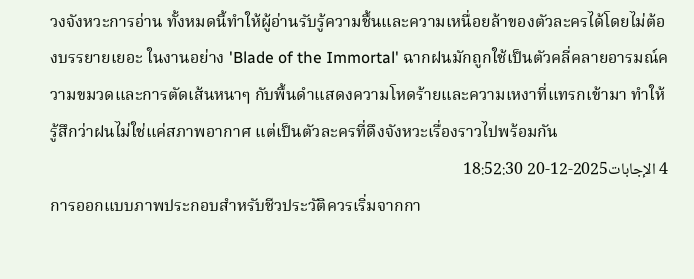วงจังหวะการอ่าน ทั้งหมดนี้ทำให้ผู้อ่านรับรู้ความชื้นและความเหนื่อยล้าของตัวละครได้โดยไม่ต้องบรรยายเยอะ ในงานอย่าง 'Blade of the Immortal' ฉากฝนมักถูกใช้เป็นตัวคลี่คลายอารมณ์ความขมวดและการตัดเส้นหนาๆ กับพื้นดำแสดงความโหดร้ายและความเหงาที่แทรกเข้ามา ทำให้รู้สึกว่าฝนไม่ใช่แค่สภาพอากาศ แต่เป็นตัวละครที่ดึงจังหวะเรื่องราวไปพร้อมกัน
4 الإجابات2025-12-20 18:52:30
การออกแบบภาพประกอบสำหรับชีวประวัติควรเริ่มจากกา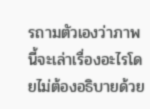รถามตัวเองว่าภาพนี้จะเล่าเรื่องอะไรโดยไม่ต้องอธิบายด้วย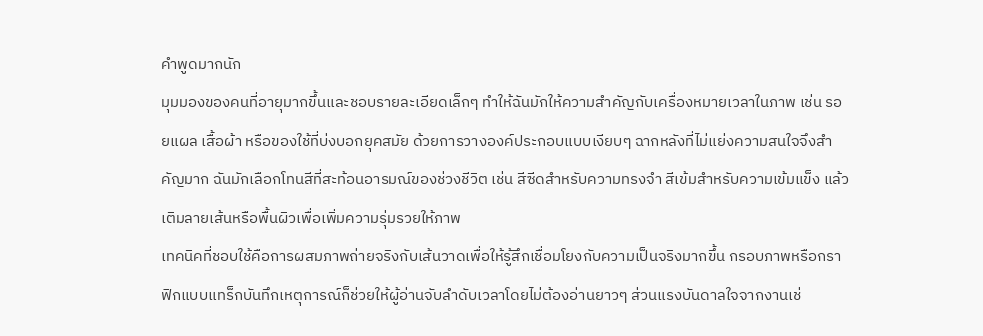คำพูดมากนัก
มุมมองของคนที่อายุมากขึ้นและชอบรายละเอียดเล็กๆ ทำให้ฉันมักให้ความสำคัญกับเครื่องหมายเวลาในภาพ เช่น รอยแผล เสื้อผ้า หรือของใช้ที่บ่งบอกยุคสมัย ด้วยการวางองค์ประกอบแบบเงียบๆ ฉากหลังที่ไม่แย่งความสนใจจึงสำคัญมาก ฉันมักเลือกโทนสีที่สะท้อนอารมณ์ของช่วงชีวิต เช่น สีซีดสำหรับความทรงจำ สีเข้มสำหรับความเข้มแข็ง แล้วเติมลายเส้นหรือพื้นผิวเพื่อเพิ่มความรุ่มรวยให้ภาพ
เทคนิคที่ชอบใช้คือการผสมภาพถ่ายจริงกับเส้นวาดเพื่อให้รู้สึกเชื่อมโยงกับความเป็นจริงมากขึ้น กรอบภาพหรือกราฟิกแบบแทร็กบันทึกเหตุการณ์ก็ช่วยให้ผู้อ่านจับลำดับเวลาโดยไม่ต้องอ่านยาวๆ ส่วนแรงบันดาลใจจากงานเช่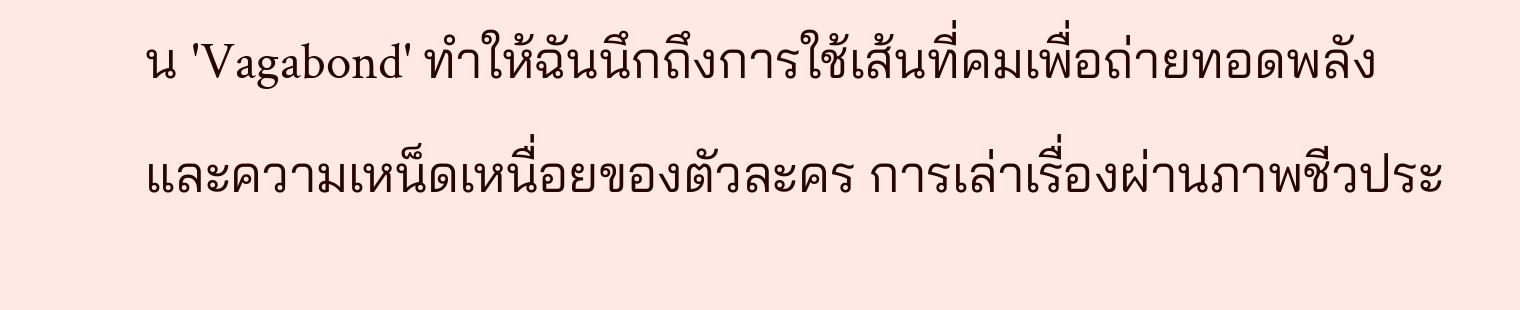น 'Vagabond' ทำให้ฉันนึกถึงการใช้เส้นที่คมเพื่อถ่ายทอดพลังและความเหน็ดเหนื่อยของตัวละคร การเล่าเรื่องผ่านภาพชีวประ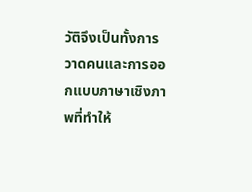วัติจึงเป็นทั้งการวาดคนและการออกแบบภาษาเชิงภาพที่ทำให้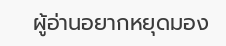ผู้อ่านอยากหยุดมอง